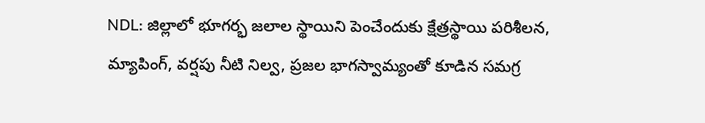NDL: జిల్లాలో భూగర్భ జలాల స్థాయిని పెంచేందుకు క్షేత్రస్థాయి పరిశీలన, మ్యాపింగ్, వర్షపు నీటి నిల్వ, ప్రజల భాగస్వామ్యంతో కూడిన సమగ్ర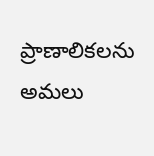ప్రాణాలికలను అమలు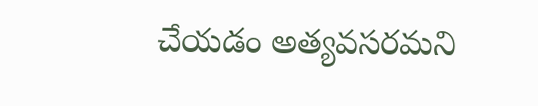చేయడం అత్యవసరమని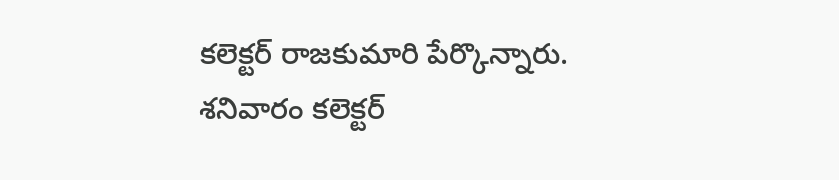కలెక్టర్ రాజకుమారి పేర్కొన్నారు. శనివారం కలెక్టర్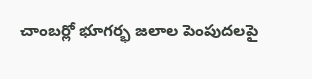చాంబర్లో భూగర్భ జలాల పెంపుదలపై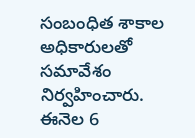సంబంధిత శాకాల అధికారులతో సమావేశం నిర్వహించారు. ఈనెల 6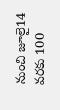నుంచి జూలై14 వరకు 100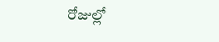రోజుల్లో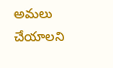అమలు చేయాలని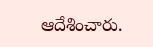ఆదేశించారు.